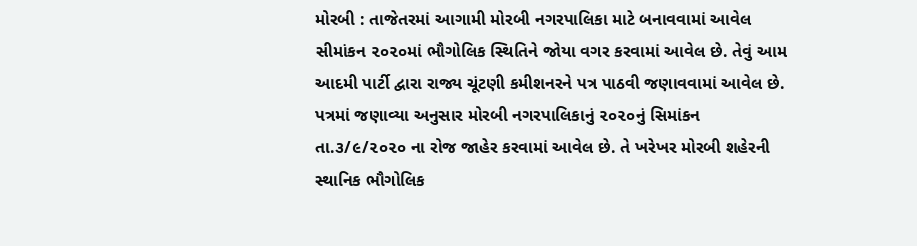મોરબી : તાજેતરમાં આગામી મોરબી નગરપાલિકા માટે બનાવવામાં આવેલ સીમાંકન ૨૦૨૦માં ભૌગોલિક સ્થિતિને જોયા વગર કરવામાં આવેલ છે. તેવું આમ આદમી પાર્ટી દ્વારા રાજ્ય ચૂંટણી કમીશનરને પત્ર પાઠવી જણાવવામાં આવેલ છે. પત્રમાં જણાવ્યા અનુસાર મોરબી નગરપાલિકાનું ૨૦૨૦નું સિમાંકન તા.૩/૯/૨૦૨૦ ના રોજ જાહેર કરવામાં આવેલ છે. તે ખરેખર મોરબી શહેરની સ્થાનિક ભૌગોલિક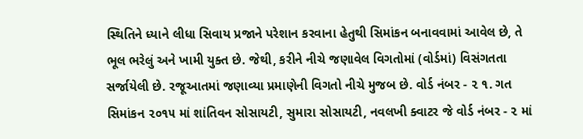સ્થિતિને ધ્યાને લીધા સિવાય પ્રજાને પરેશાન કરવાના હેતુથી સિમાંકન બનાવવામાં આવેલ છે, તે ભૂલ ભરેલું અને ખામી યુક્ત છે. જેથી, કરીને નીચે જણાવેલ વિગતોમાં (વોર્ડમાં) વિસંગતતા સર્જાયેલી છે. રજૂઆતમાં જણાવ્યા પ્રમાણેની વિગતો નીચે મુજબ છે. વોર્ડ નંબર - ૨ ૧. ગત સિમાંકન ૨૦૧૫ માં શાંતિવન સોસાયટી, સુમારા સોસાયટી, નવલખી ક્વાટર જે વોર્ડ નંબર - ૨ માં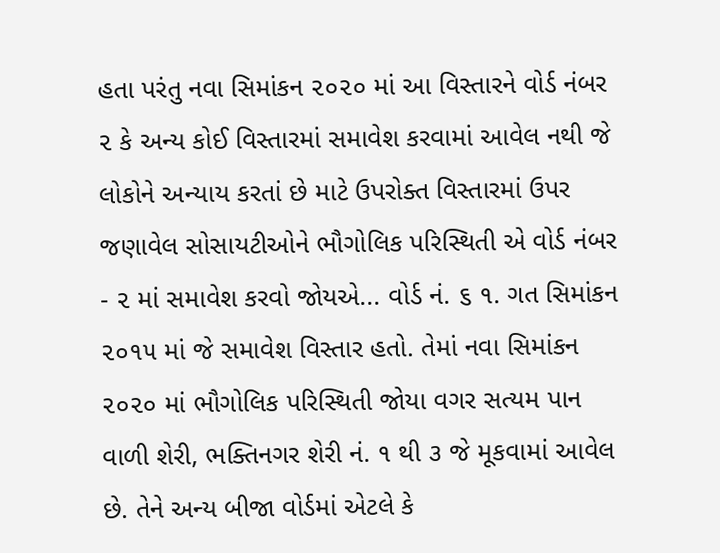હતા પરંતુ નવા સિમાંકન ૨૦૨૦ માં આ વિસ્તારને વોર્ડ નંબર ૨ કે અન્ય કોઈ વિસ્તારમાં સમાવેશ કરવામાં આવેલ નથી જે લોકોને અન્યાય કરતાં છે માટે ઉપરોક્ત વિસ્તારમાં ઉપર જણાવેલ સોસાયટીઓને ભૌગોલિક પરિસ્થિતી એ વોર્ડ નંબર - ૨ માં સમાવેશ કરવો જોયએ... વોર્ડ નં. ૬ ૧. ગત સિમાંકન ૨૦૧૫ માં જે સમાવેશ વિસ્તાર હતો. તેમાં નવા સિમાંકન ૨૦૨૦ માં ભૌગોલિક પરિસ્થિતી જોયા વગર સત્યમ પાન વાળી શેરી, ભક્તિનગર શેરી નં. ૧ થી ૩ જે મૂકવામાં આવેલ છે. તેને અન્ય બીજા વોર્ડમાં એટલે કે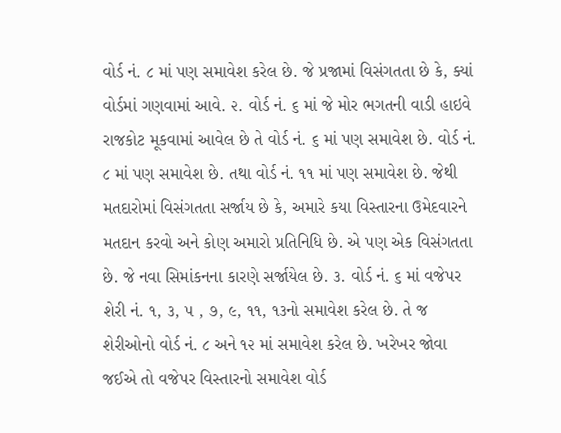વોર્ડ નં. ૮ માં પણ સમાવેશ કરેલ છે. જે પ્રજામાં વિસંગતતા છે કે, ક્યાં વોર્ડમાં ગણવામાં આવે. ૨. વોર્ડ નં. ૬ માં જે મોર ભગતની વાડી હાઇવે રાજકોટ મૂકવામાં આવેલ છે તે વોર્ડ નં. ૬ માં પણ સમાવેશ છે. વોર્ડ નં. ૮ માં પણ સમાવેશ છે. તથા વોર્ડ નં. ૧૧ માં પણ સમાવેશ છે. જેથી મતદારોમાં વિસંગતતા સર્જાય છે કે, અમારે કયા વિસ્તારના ઉમેદવારને મતદાન કરવો અને કોણ અમારો પ્રતિનિધિ છે. એ પણ એક વિસંગતતા છે. જે નવા સિમાંકનના કારણે સર્જાયેલ છે. ૩. વોર્ડ નં. ૬ માં વજેપર શેરી નં. ૧, ૩, ૫ , ૭, ૯, ૧૧, ૧૩નો સમાવેશ કરેલ છે. તે જ શેરીઓનો વોર્ડ નં. ૮ અને ૧૨ માં સમાવેશ કરેલ છે. ખરેખર જોવા જઈએ તો વજેપર વિસ્તારનો સમાવેશ વોર્ડ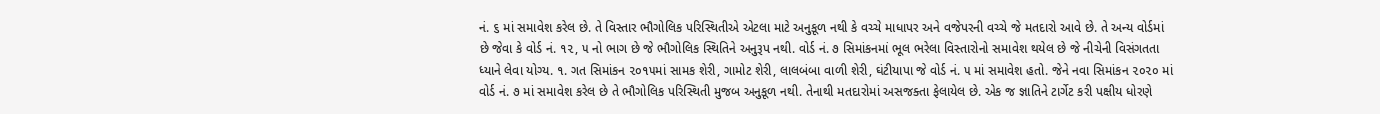નં. ૬ માં સમાવેશ કરેલ છે. તે વિસ્તાર ભૌગોલિક પરિસ્થિતીએ એટલા માટે અનુકૂળ નથી કે વચ્ચે માધાપર અને વજેપરની વચ્ચે જે મતદારો આવે છે. તે અન્ય વોર્ડમાં છે જેવા કે વોર્ડ નં. ૧૨, ૫ નો ભાગ છે જે ભૌગોલિક સ્થિતિને અનુરૂપ નથી. વોર્ડ નં. ૭ સિમાંકનમાં ભૂલ ભરેલા વિસ્તારોનો સમાવેશ થયેલ છે જે નીચેની વિસંગતતા ધ્યાને લેવા યોગ્ય. ૧. ગત સિમાંકન ૨૦૧૫માં સામક શેરી, ગામોટ શેરી, લાલબંબા વાળી શેરી, ઘંટીયાપા જે વોર્ડ નં. ૫ માં સમાવેશ હતો. જેને નવા સિમાંકન ૨૦૨૦ માં વોર્ડ નં. ૭ માં સમાવેશ કરેલ છે તે ભૌગોલિક પરિસ્થિતી મુજબ અનુકૂળ નથી. તેનાથી મતદારોમાં અસજક્તા ફેલાયેલ છે. એક જ જ્ઞાતિને ટાર્ગેટ કરી પક્ષીય ધોરણે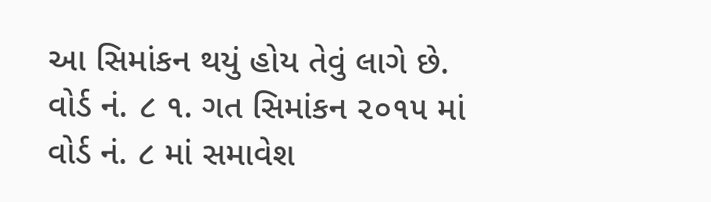આ સિમાંકન થયું હોય તેવું લાગે છે. વોર્ડ નં. ૮ ૧. ગત સિમાંકન ૨૦૧૫ માં વોર્ડ નં. ૮ માં સમાવેશ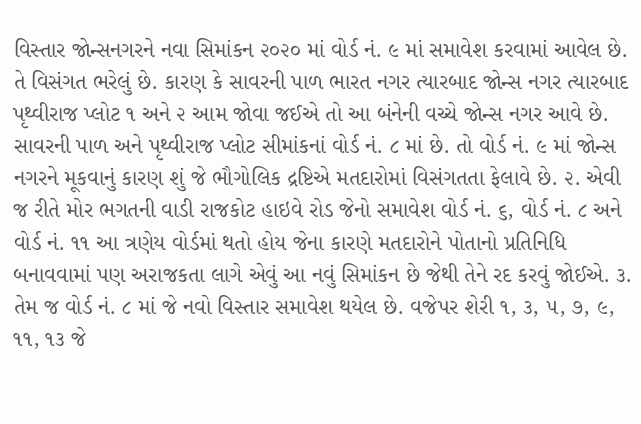વિસ્તાર જોન્સનગરને નવા સિમાંકન ૨૦૨૦ માં વોર્ડ નં. ૯ માં સમાવેશ કરવામાં આવેલ છે. તે વિસંગત ભરેલું છે. કારણ કે સાવરની પાળ ભારત નગર ત્યારબાદ જોન્સ નગર ત્યારબાદ પૃથ્વીરાજ પ્લોટ ૧ અને ૨ આમ જોવા જઈએ તો આ બંનેની વચ્ચે જોન્સ નગર આવે છે. સાવરની પાળ અને પૃથ્વીરાજ પ્લોટ સીમાંકનાં વોર્ડ નં. ૮ માં છે. તો વોર્ડ નં. ૯ માં જોન્સ નગરને મૂકવાનું કારણ શું જે ભૌગોલિક દ્રષ્ટિએ મતદારોમાં વિસંગતતા ફેલાવે છે. ૨. એવી જ રીતે મોર ભગતની વાડી રાજકોટ હાઇવે રોડ જેનો સમાવેશ વોર્ડ નં. ૬, વોર્ડ નં. ૮ અને વોર્ડ નં. ૧૧ આ ત્રણેય વોર્ડમાં થતો હોય જેના કારણે મતદારોને પોતાનો પ્રતિનિધિ બનાવવામાં પણ અરાજકતા લાગે એવું આ નવું સિમાંકન છે જેથી તેને રદ કરવું જોઈએ. ૩. તેમ જ વોર્ડ નં. ૮ માં જે નવો વિસ્તાર સમાવેશ થયેલ છે. વજેપર શેરી ૧, ૩, ૫, ૭, ૯, ૧૧, ૧૩ જે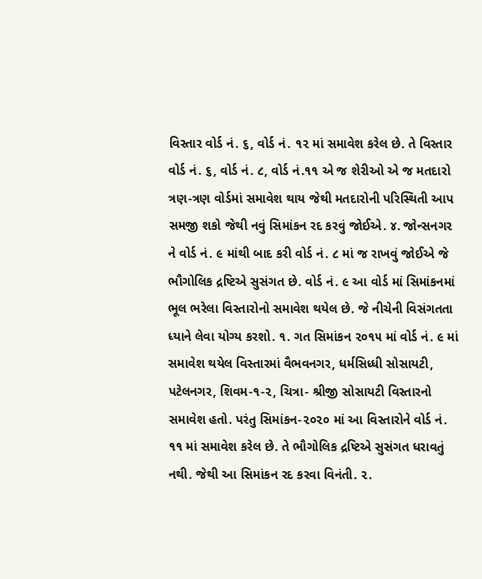વિસ્તાર વોર્ડ નં. ૬, વોર્ડ નં. ૧૨ માં સમાવેશ કરેલ છે. તે વિસ્તાર વોર્ડ નં. ૬, વોર્ડ નં. ૮, વોર્ડ નં.૧૧ એ જ શેરીઓ એ જ મતદારો ત્રણ-ત્રણ વોર્ડમાં સમાવેશ થાય જેથી મતદારોની પરિસ્થિતી આપ સમજી શકો જેથી નવું સિમાંકન રદ કરવું જોઈએ. ૪. જોન્સનગર ને વોર્ડ નં. ૯ માંથી બાદ કરી વોર્ડ નં. ૮ માં જ રાખવું જોઈએ જે ભૌગોલિક દ્રષ્ટિએ સુસંગત છે. વોર્ડ નં. ૯ આ વોર્ડ માં સિમાંકનમાં ભૂલ ભરેલા વિસ્તારોનો સમાવેશ થયેલ છે. જે નીચેની વિસંગતતા ધ્યાને લેવા યોગ્ય કરશો. ૧. ગત સિમાંકન ૨૦૧૫ માં વોર્ડ નં. ૯ માં સમાવેશ થયેલ વિસ્તારમાં વૈભવનગર, ધર્મસિધ્ધી સોસાયટી, પટેલનગર, શિવમ-૧-૨, ચિત્રા- શ્રીજી સોસાયટી વિસ્તારનો સમાવેશ હતો. પરંતુ સિમાંકન-૨૦૨૦ માં આ વિસ્તારોને વોર્ડ નં. ૧૧ માં સમાવેશ કરેલ છે. તે ભૌગોલિક દ્રષ્ટિએ સુસંગત ધરાવતું નથી. જેથી આ સિમાંકન રદ કરવા વિનંતી. ૨.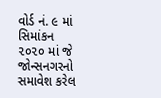વોર્ડ નં. ૯ માં સિમાંકન ૨૦૨૦ માં જે જોન્સનગરનો સમાવેશ કરેલ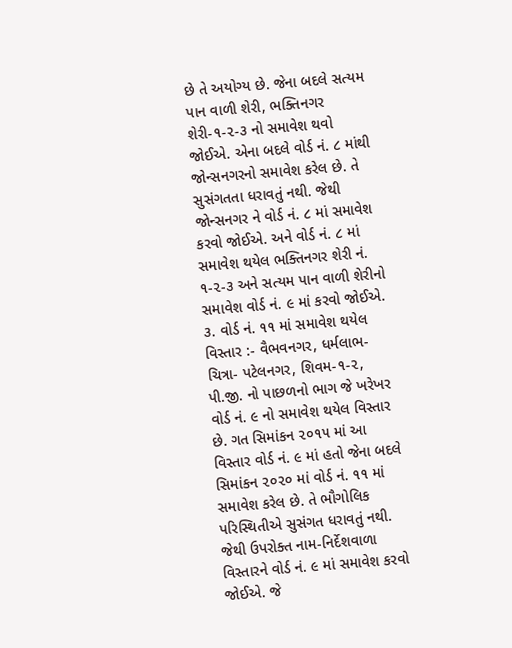છે તે અયોગ્ય છે. જેના બદલે સત્યમ પાન વાળી શેરી, ભક્તિનગર શેરી-૧-૨-૩ નો સમાવેશ થવો જોઈએ. એના બદલે વોર્ડ નં. ૮ માંથી જોન્સનગરનો સમાવેશ કરેલ છે. તે સુસંગતતા ધરાવતું નથી. જેથી જોન્સનગર ને વોર્ડ નં. ૮ માં સમાવેશ કરવો જોઈએ. અને વોર્ડ નં. ૮ માં સમાવેશ થયેલ ભક્તિનગર શેરી નં. ૧-૨-૩ અને સત્યમ પાન વાળી શેરીનો સમાવેશ વોર્ડ નં. ૯ માં કરવો જોઈએ. ૩. વોર્ડ નં. ૧૧ માં સમાવેશ થયેલ વિસ્તાર :- વૈભવનગર, ધર્મલાભ-ચિત્રા- પટેલનગર, શિવમ-૧-૨, પી.જી. નો પાછળનો ભાગ જે ખરેખર વોર્ડ નં. ૯ નો સમાવેશ થયેલ વિસ્તાર છે. ગત સિમાંકન ૨૦૧૫ માં આ વિસ્તાર વોર્ડ નં. ૯ માં હતો જેના બદલે સિમાંકન ૨૦૨૦ માં વોર્ડ નં. ૧૧ માં સમાવેશ કરેલ છે. તે ભૌગોલિક પરિસ્થિતીએ સુસંગત ધરાવતું નથી. જેથી ઉપરોક્ત નામ-નિર્દેશવાળા વિસ્તારને વોર્ડ નં. ૯ માં સમાવેશ કરવો જોઈએ. જે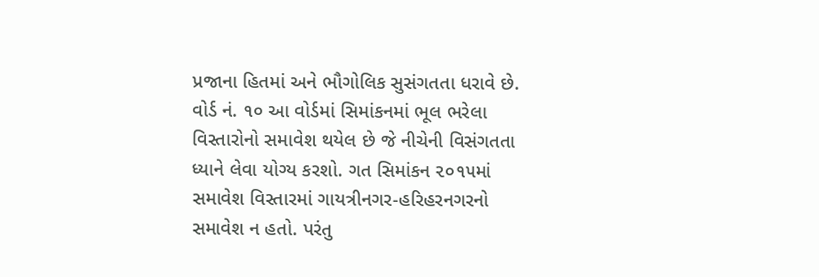પ્રજાના હિતમાં અને ભૌગોલિક સુસંગતતા ધરાવે છે. વોર્ડ નં. ૧૦ આ વોર્ડમાં સિમાંકનમાં ભૂલ ભરેલા વિસ્તારોનો સમાવેશ થયેલ છે જે નીચેની વિસંગતતા ધ્યાને લેવા યોગ્ય કરશો. ગત સિમાંકન ૨૦૧૫માં સમાવેશ વિસ્તારમાં ગાયત્રીનગર-હરિહરનગરનો સમાવેશ ન હતો. પરંતુ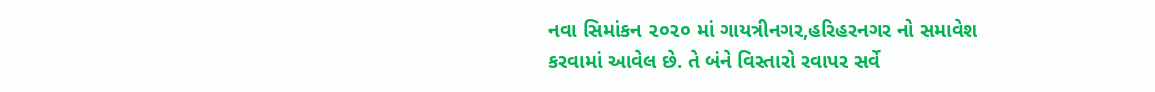નવા સિમાંકન ૨૦૨૦ માં ગાયત્રીનગર,હરિહરનગર નો સમાવેશ કરવામાં આવેલ છે. તે બંને વિસ્તારો રવાપર સર્વે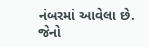નંબરમાં આવેલા છે. જેનો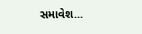સમાવેશ...